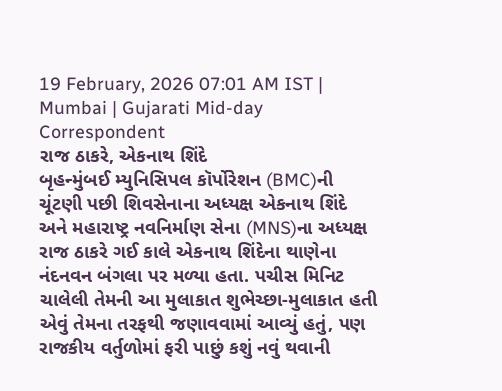19 February, 2026 07:01 AM IST | Mumbai | Gujarati Mid-day Correspondent
રાજ ઠાકરે, એકનાથ શિંદે
બૃહન્મુંબઈ મ્યુનિસિપલ કૉર્પોરેશન (BMC)ની ચૂંટણી પછી શિવસેનાના અધ્યક્ષ એકનાથ શિંદે અને મહારાષ્ટ્ર નવનિર્માણ સેના (MNS)ના અધ્યક્ષ રાજ ઠાકરે ગઈ કાલે એકનાથ શિંદેના થાણેના નંદનવન બંગલા પર મળ્યા હતા. પચીસ મિનિટ ચાલેલી તેમની આ મુલાકાત શુભેચ્છા-મુલાકાત હતી એવું તેમના તરફથી જણાવવામાં આવ્યું હતું, પણ રાજકીય વર્તુળોમાં ફરી પાછું કશું નવું થવાની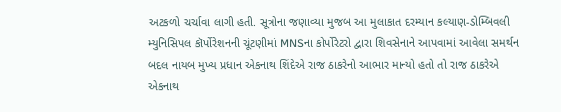અટકળો ચર્ચાવા લાગી હતી. સૂત્રોના જણાવ્યા મુજબ આ મુલાકાત દરમ્યાન કલ્યાણ-ડોમ્બિવલી મ્યુનિસિપલ કૉર્પોરેશનની ચૂંટણીમાં MNSના કોર્પોરેટરો દ્વારા શિવસેનાને આપવામાં આવેલા સમર્થન બદલ નાયબ મુખ્ય પ્રધાન એકનાથ શિંદેએ રાજ ઠાકરેનો આભાર માન્યો હતો તો રાજ ઠાકરેએ એકનાથ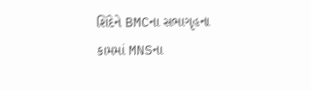શિંદેને BMCના સભાગૃહના કામમાં MNSના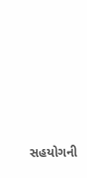સહયોગની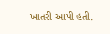ખાતરી આપી હતી.